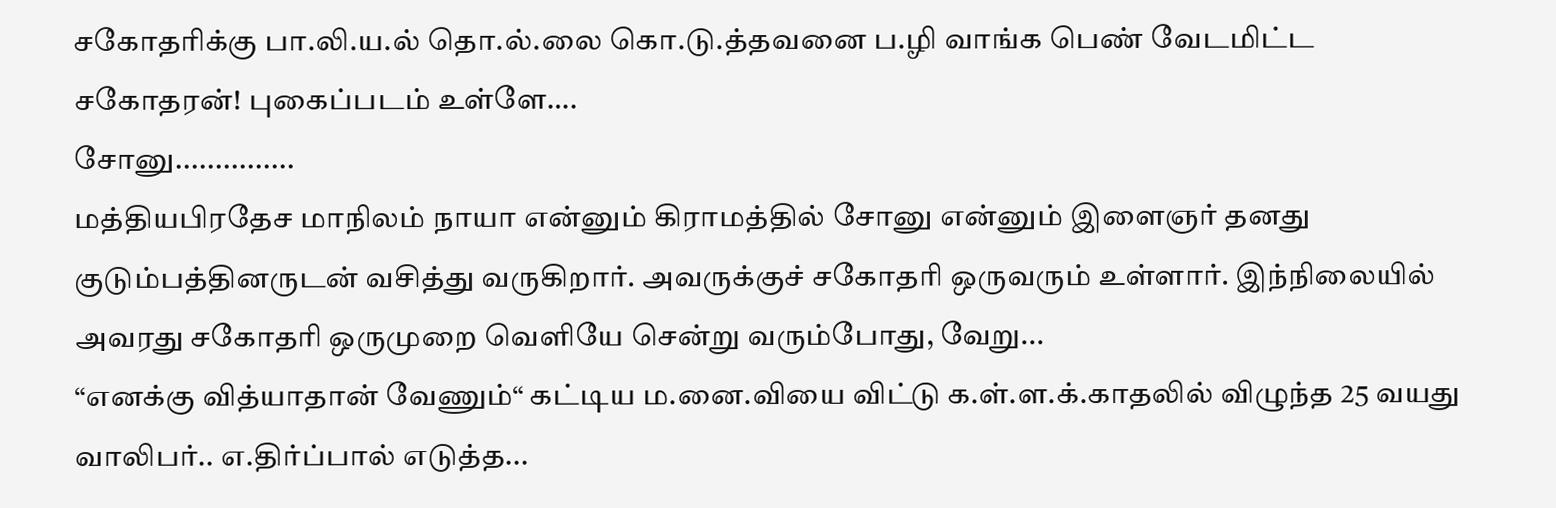சகோதரிக்கு பா.லி.ய.ல் தொ.ல்.லை கொ.டு.த்தவனை ப.ழி வாங்க பெண் வேடமிட்ட சகோதரன்! புகைப்படம் உள்ளே….
சோனு...............
மத்தியபிரதேச மாநிலம் நாயா என்னும் கிராமத்தில் சோனு என்னும் இளைஞர் தனது குடும்பத்தினருடன் வசித்து வருகிறார். அவருக்குச் சகோதரி ஒருவரும் உள்ளார். இந்நிலையில் அவரது சகோதரி ஒருமுறை வெளியே சென்று வரும்போது, வேறு...
“எனக்கு வித்யாதான் வேணும்“ கட்டிய ம.னை.வியை விட்டு க.ள்.ள.க்.காதலில் விழுந்த 25 வயது வாலிபர்.. எ.திர்ப்பால் எடுத்த...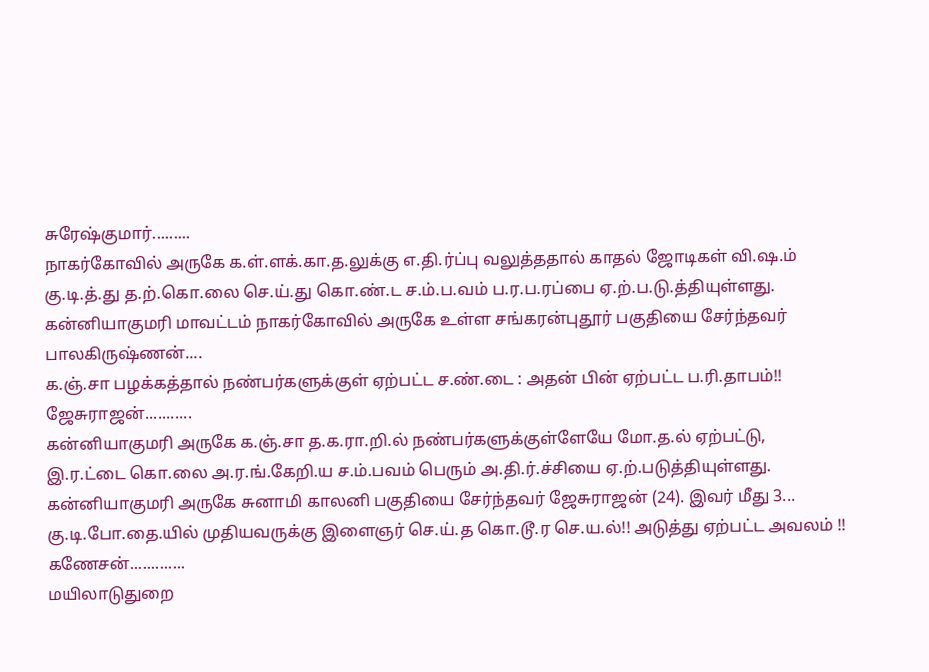சுரேஷ்குமார்.........
நாகர்கோவில் அருகே க.ள்.ளக்.கா.த.லுக்கு எ.தி.ர்ப்பு வலுத்ததால் காதல் ஜோடிகள் வி.ஷ.ம் கு.டி.த்.து த.ற்.கொ.லை செ.ய்.து கொ.ண்.ட ச.ம்.ப.வம் ப.ர.ப.ரப்பை ஏ.ற்.ப.டு.த்தியுள்ளது. கன்னியாகுமரி மாவட்டம் நாகர்கோவில் அருகே உள்ள சங்கரன்புதூர் பகுதியை சேர்ந்தவர் பாலகிருஷ்ணன்....
க.ஞ்.சா பழக்கத்தால் நண்பர்களுக்குள் ஏற்பட்ட ச.ண்.டை : அதன் பின் ஏற்பட்ட ப.ரி.தாபம்!!
ஜேசுராஜன்...........
கன்னியாகுமரி அருகே க.ஞ்.சா த.க.ரா.றி.ல் நண்பர்களுக்குள்ளேயே மோ.த.ல் ஏற்பட்டு, இ.ர.ட்டை கொ.லை அ.ர.ங்.கேறி.ய ச.ம்.பவம் பெரும் அ.தி.ர்.ச்சியை ஏ.ற்.படுத்தியுள்ளது.
கன்னியாகுமரி அருகே சுனாமி காலனி பகுதியை சேர்ந்தவர் ஜேசுராஜன் (24). இவர் மீது 3...
கு.டி.போ.தை.யில் முதியவருக்கு இளைஞர் செ.ய்.த கொ.டூ.ர செ.ய.ல்!! அடுத்து ஏற்பட்ட அவலம் !!
கணேசன்.............
மயிலாடுதுறை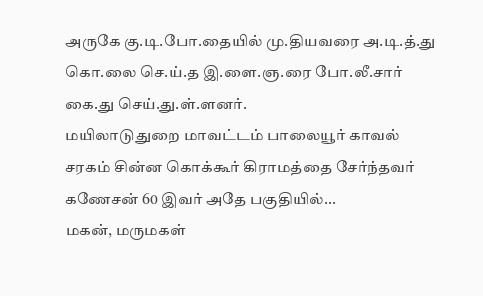அருகே கு.டி.போ.தையில் மு.தியவரை அ.டி.த்.து கொ.லை செ.ய்.த இ.ளை.ஞ.ரை போ.லீ.சார் கை.து செய்.து.ள்.ளனர்.
மயிலாடுதுறை மாவட்டம் பாலையூர் காவல் சரகம் சின்ன கொக்கூர் கிராமத்தை சேர்ந்தவர் கணேசன் 60 இவர் அதே பகுதியில்...
மகன், மருமகள்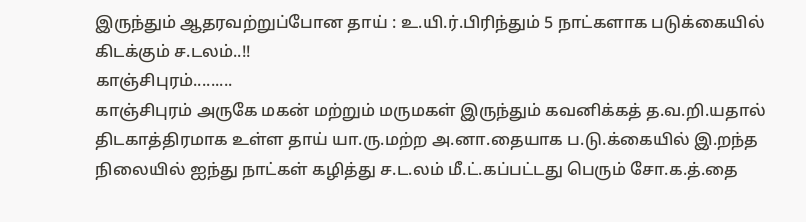இருந்தும் ஆதரவற்றுப்போன தாய் : உ.யி.ர்.பிரிந்தும் 5 நாட்களாக படுக்கையில் கிடக்கும் ச.டலம்..!!
காஞ்சிபுரம்.........
காஞ்சிபுரம் அருகே மகன் மற்றும் மருமகள் இருந்தும் கவனிக்கத் த.வ.றி.யதால் திடகாத்திரமாக உள்ள தாய் யா.ரு.மற்ற அ.னா.தையாக ப.டு.க்கையில் இ.றந்த நிலையில் ஐந்து நாட்கள் கழித்து ச.ட.லம் மீ.ட்.கப்பட்டது பெரும் சோ.க.த்.தை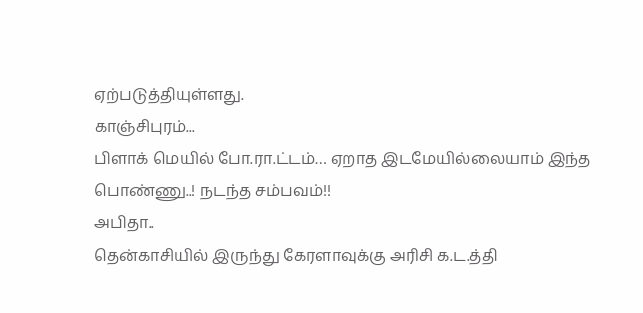ஏற்படுத்தியுள்ளது.
காஞ்சிபுரம்...
பிளாக் மெயில் போ.ரா.ட்டம்… ஏறாத இடமேயில்லையாம் இந்த பொண்ணு..! நடந்த சம்பவம்!!
அபிதா..
தென்காசியில் இருந்து கேரளாவுக்கு அரிசி க.ட.த்தி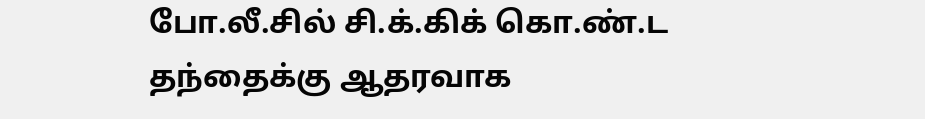போ.லீ.சில் சி.க்.கிக் கொ.ண்.ட தந்தைக்கு ஆதரவாக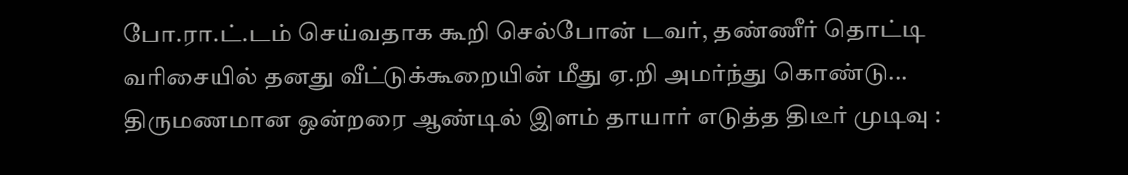போ.ரா.ட்.டம் செய்வதாக கூறி செல்போன் டவர், தண்ணீர் தொட்டி வரிசையில் தனது வீட்டுக்கூறையின் மீது ஏ.றி அமர்ந்து கொண்டு...
திருமணமான ஒன்றரை ஆண்டில் இளம் தாயார் எடுத்த திடீர் முடிவு :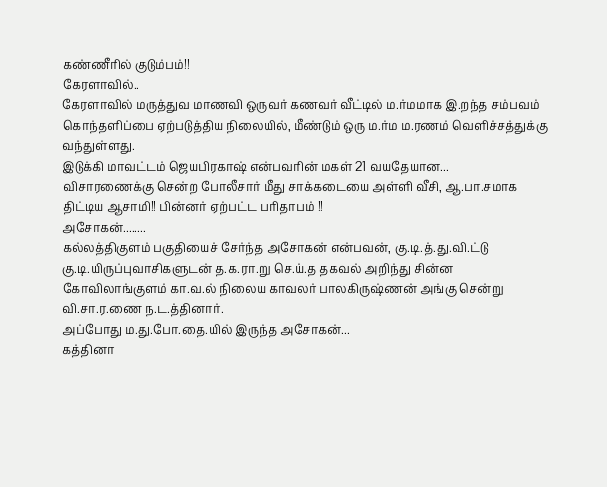கண்ணீரில் குடும்பம்!!
கேரளாவில்..
கேரளாவில் மருத்துவ மாணவி ஒருவர் கணவர் வீட்டில் ம.ர்மமாக இ.றந்த சம்பவம் கொந்தளிப்பை ஏற்படுத்திய நிலையில், மீண்டும் ஒரு ம.ர்ம ம.ரணம் வெளிச்சத்துக்கு வந்துள்ளது.
இடுக்கி மாவட்டம் ஜெயபிரகாஷ் என்பவரின் மகள் 21 வயதேயான...
விசாரணைக்கு சென்ற போலீசார் மீது சாக்கடையை அள்ளி வீசி, ஆ.பா.சமாக திட்டிய ஆசாமி!! பின்னர் ஏற்பட்ட பரிதாபம் !!
அசோகன்........
கல்லத்திகுளம் பகுதியைச் சேர்ந்த அசோகன் என்பவன், கு.டி.த்.து.வி.ட்டு கு.டி.யிருப்புவாசிகளுடன் த.க.ரா.று செ.ய்.த தகவல் அறிந்து சின்ன கோவிலாங்குளம் கா.வ.ல் நிலைய காவலர் பாலகிருஷ்ணன் அங்கு சென்று வி.சா.ர.ணை ந.ட.த்தினார்.
அப்போது ம.து.போ.தை.யில் இருந்த அசோகன்...
கத்தினா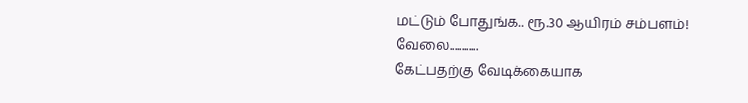மட்டும் போதுங்க.. ரூ.30 ஆயிரம் சம்பளம்!
வேலை............
கேட்பதற்கு வேடிக்கையாக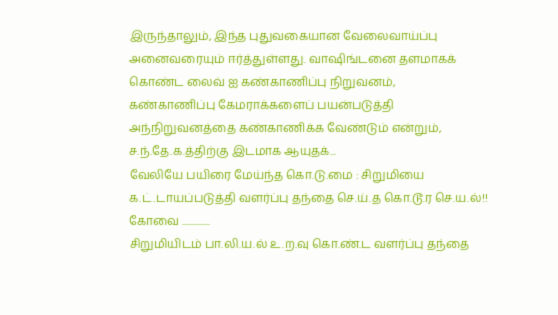இருந்தாலும், இந்த புதுவகையான வேலைவாய்ப்பு அனைவரையும் ஈர்த்துள்ளது. வாஷிங்டனை தளமாகக் கொண்ட லைவ் ஐ கண்காணிப்பு நிறுவனம்,
கண்காணிப்பு கேமராக்களைப் பயன்படுத்தி அந்நிறுவனத்தை கண்காணிக்க வேண்டும் என்றும், ச.ந்.தே.க.த்திற்கு இடமாக ஆயுதக்...
வேலியே பயிரை மேய்ந்த கொ.டு.மை : சிறுமியை க.ட்.டாயப்படுத்தி வளர்ப்பு தந்தை செ.ய்.த கொ.டூ.ர செ.ய.ல்!!
கோவை ..............
சிறுமியிடம் பா.லி.ய.ல் உ.ற.வு கொ.ண்.ட வளர்ப்பு தந்தை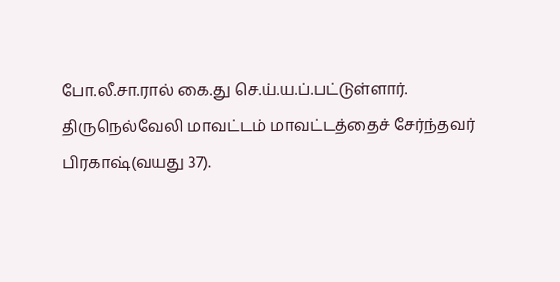போ.லீ.சா.ரால் கை.து செ.ய்.ய.ப்.பட்டுள்ளார்.
திருநெல்வேலி மாவட்டம் மாவட்டத்தைச் சேர்ந்தவர் பிரகாஷ்(வயது 37).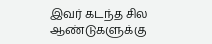இவர் கடந்த சில ஆண்டுகளுக்கு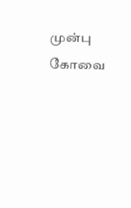முன்பு கோவை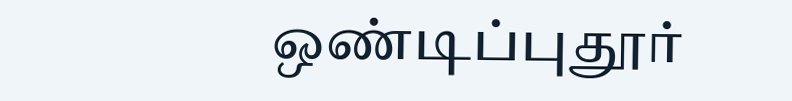ஒண்டிப்புதூர்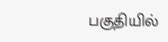பகுதியில்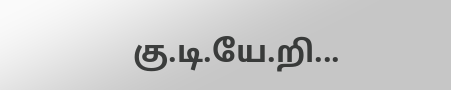கு.டி.யே.றி...